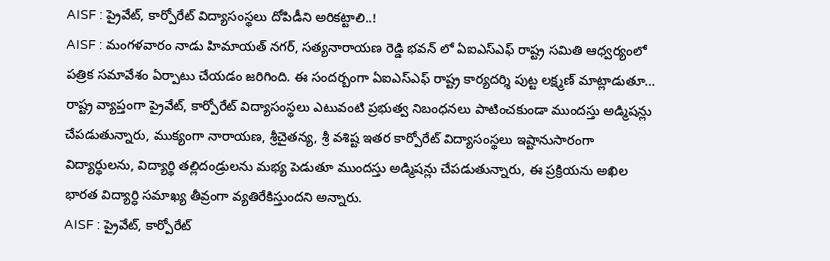AISF : ప్రైవేట్, కార్పోరేట్ విద్యాసంస్థలు దోపిడీని అరికట్టాలి..!
AISF : మంగళవారం నాడు హిమాయత్ నగర్, సత్యనారాయణ రెడ్డి భవన్ లో ఏఐఎస్ఎఫ్ రాష్ట్ర సమితి ఆధ్వర్యంలో పత్రిక సమావేశం ఏర్పాటు చేయడం జరిగింది. ఈ సందర్బంగా ఏఐఎస్ఎఫ్ రాష్ట్ర కార్యదర్శి పుట్ట లక్ష్మణ్ మాట్లాడుతూ… రాష్ట్ర వ్యాప్తంగా ప్రైవేట్, కార్పోరేట్ విద్యాసంస్థలు ఎటువంటి ప్రభుత్వ నిబంధనలు పాటించకుండా ముందస్తు అడ్మిషన్లు చేపడుతున్నారు, ముక్యంగా నారాయణ, శ్రీచైతన్య, శ్రీ వశిష్ట ఇతర కార్పోరేట్ విద్యాసంస్థలు ఇష్టానుసారంగా విద్యార్థులను, విద్యార్థి తల్లిదండ్రులను మభ్య పెడుతూ ముందస్తు అడ్మిషన్లు చేపడుతున్నారు, ఈ ప్రక్రియను అఖిల భారత విద్యార్ధి సమాఖ్య తీవ్రంగా వ్యతిరేకిస్తుందని అన్నారు.
AISF : ప్రైవేట్, కార్పోరేట్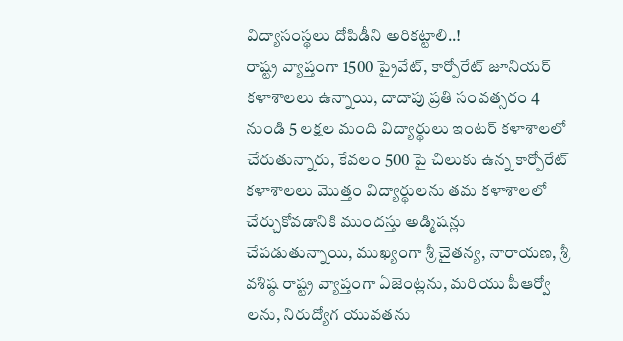విద్యాసంస్థలు దోపిడీని అరికట్టాలి..!
రాష్ట్ర వ్యాప్తంగా 1500 ప్రైవేట్, కార్పోరేట్ జూనియర్ కళాశాలలు ఉన్నాయి, దాదాపు ప్రతి సంవత్సరం 4 నుండి 5 లక్షల మంది విద్యార్థులు ఇంటర్ కళాశాలలో చేరుతున్నారు, కేవలం 500 పై చిలుకు ఉన్న కార్పోరేట్ కళాశాలలు మొత్తం విద్యార్థులను తమ కళాశాలలో చేర్చుకోవడానికి ముందస్తు అడ్మిషన్లు చేపడుతున్నాయి, ముఖ్యంగా శ్రీ చైతన్య, నారాయణ, శ్రీ వశిష్ఠ రాష్ట్ర వ్యాప్తంగా ఏజెంట్లను, మరియు పీఆర్వో లను, నిరుద్యోగ యువతను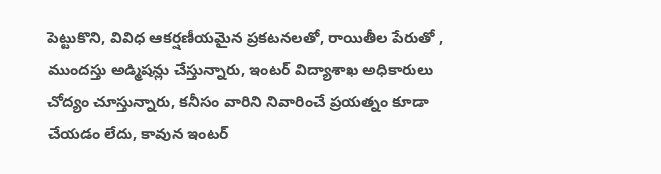పెట్టుకొని, వివిధ ఆకర్షణీయమైన ప్రకటనలతో, రాయితీల పేరుతో , ముందస్తు అడ్మిషన్లు చేస్తున్నారు, ఇంటర్ విద్యాశాఖ అధికారులు చోద్యం చూస్తున్నారు, కనీసం వారిని నివారించే ప్రయత్నం కూడా చేయడం లేదు, కావున ఇంటర్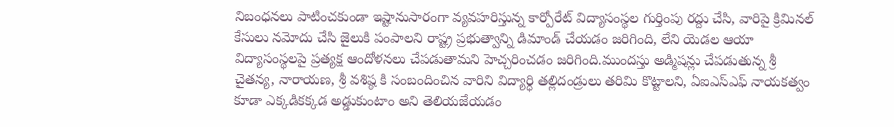నిబంధనలు పాటించకుండా ఇష్టానుసారంగా వ్యవహరిస్తున్న కార్పోరేట్ విద్యాసంస్థల గుర్తింపు రద్దు చేసి, వారిపై క్రిమినల్ కేసులు నమోదు చేసి జైలుకి పంపాలని రాష్ట్ర ప్రభుత్వాన్ని డిమాండ్ చేయడం జరిగింది, లేని యెడల ఆయా విద్యాసంస్థలపై ప్రత్యక్ష ఆందోళనలు చేపడుతామని హెచ్చరించడం జరిగింది.ముందస్తు అడ్మిషన్లు చేపడుతున్న శ్రీ చైతన్య, నారాయణ, శ్రీ వశిష్ఠ కి సంబందించిన వారిని విద్యార్ధి తల్లిదండ్రులు తరిమి కొట్టాలని, ఏఐఎస్ఎఫ్ నాయకత్వం కూడా ఎక్కడికక్కడ అడ్డుకుంటాం అని తెలియజేయడం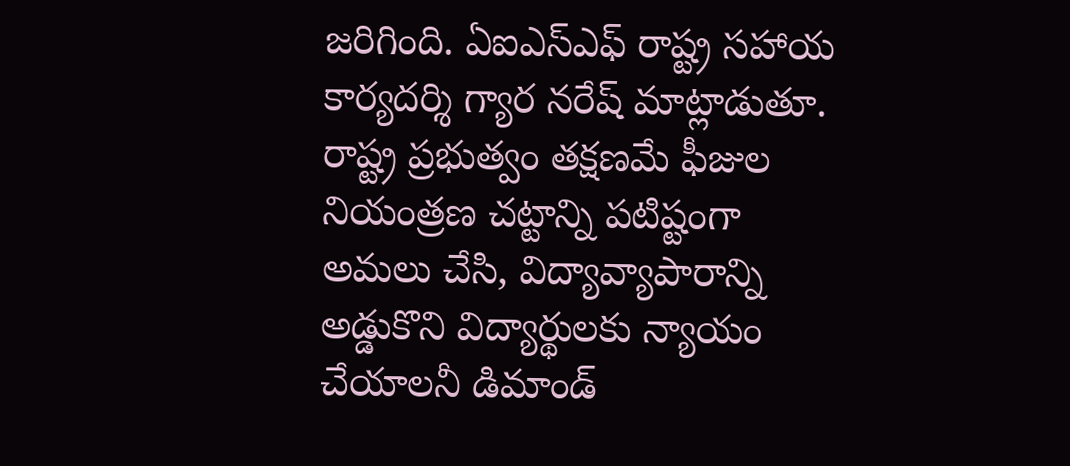జరిగింది. ఏఐఎస్ఎఫ్ రాష్ట్ర సహాయ కార్యదర్శి గ్యార నరేష్ మాట్లాడుతూ.
రాష్ట్ర ప్రభుత్వం తక్షణమే ఫీజుల నియంత్రణ చట్టాన్ని పటిష్టంగా అమలు చేసి, విద్యావ్యాపారాన్ని అడ్డుకొని విద్యార్థులకు న్యాయం చేయాలనీ డిమాండ్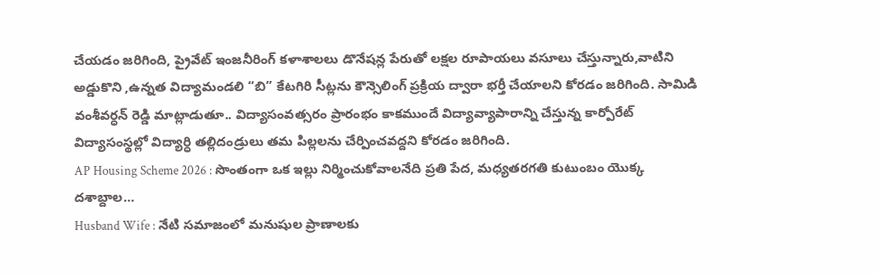చేయడం జరిగింది, ప్రైవేట్ ఇంజనీరింగ్ కళాశాలలు డొనేషన్ల పేరుతో లక్షల రూపాయలు వసూలు చేస్తున్నారు,వాటిని అడ్డుకొని ,ఉన్నత విద్యామండలి “బి” కేటగిరి సీట్లను కౌన్సెలింగ్ ప్రక్రియ ద్వారా భర్తీ చేయాలని కోరడం జరిగింది. సామిడి వంశీవర్ధన్ రెడ్డి మాట్లాడుతూ.. విద్యాసంవత్సరం ప్రారంభం కాకముందే విద్యావ్యాపారాన్ని చేస్తున్న కార్పోరేట్ విద్యాసంస్థల్లో విద్యార్ధి తల్లిదండ్రులు తమ పిల్లలను చేర్పించవద్దని కోరడం జరిగింది.
AP Housing Scheme 2026 : సొంతంగా ఒక ఇల్లు నిర్మించుకోవాలనేది ప్రతి పేద, మధ్యతరగతి కుటుంబం యొక్క దశాబ్దాల…
Husband Wife : నేటి సమాజంలో మనుషుల ప్రాణాలకు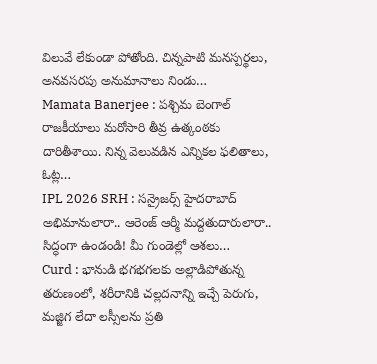విలువే లేకుండా పోతోంది. చిన్నపాటి మనస్పర్థలు, అనవసరపు అనుమానాలు నిండు…
Mamata Banerjee : పశ్చిమ బెంగాల్ రాజకీయాలు మరోసారి తీవ్ర ఉత్కంఠకు దారితీశాయి. నిన్న వెలువడిన ఎన్నికల ఫలితాలు, ఓట్ల…
IPL 2026 SRH : సన్రైజర్స్ హైదరాబాద్ అభిమానులారా.. ఆరెంజ్ ఆర్మీ మద్దతుదారులారా.. సిద్ధంగా ఉండండి! మీ గుండెల్లో ఆశలు…
Curd : భానుడి భగభగలకు అల్లాడిపోతున్న తరుణంలో, శరీరానికి చల్లదనాన్ని ఇచ్చే పెరుగు, మజ్జిగ లేదా లస్సీలను ప్రతి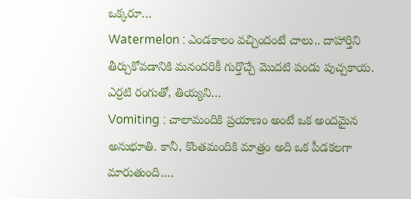ఒక్కరూ…
Watermelon : ఎండకాలం వచ్చిందంటే చాలు.. దాహార్తిని తీర్చుకోవడానికి మనందరికీ గుర్తొచ్చే మొదటి పండు పుచ్చకాయ. ఎర్రటి రంగుతో, తియ్యని…
Vomiting : చాలామందికి ప్రయాణం అంటే ఒక అందమైన అనుభూతి. కానీ, కొంతమందికి మాత్రం అది ఒక పీడకలగా మారుతుంది.…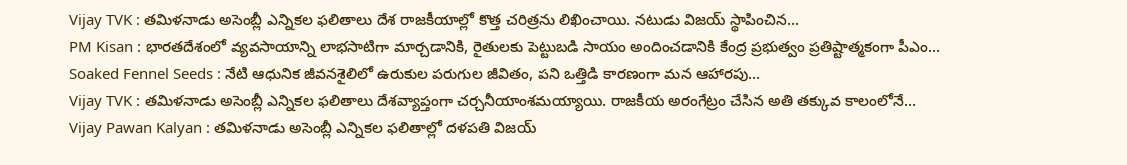Vijay TVK : తమిళనాడు అసెంబ్లీ ఎన్నికల ఫలితాలు దేశ రాజకీయాల్లో కొత్త చరిత్రను లిఖించాయి. నటుడు విజయ్ స్థాపించిన…
PM Kisan : భారతదేశంలో వ్యవసాయాన్ని లాభసాటిగా మార్చడానికి, రైతులకు పెట్టుబడి సాయం అందించడానికి కేంద్ర ప్రభుత్వం ప్రతిష్టాత్మకంగా పీఎం…
Soaked Fennel Seeds : నేటి ఆధునిక జీవనశైలిలో ఉరుకుల పరుగుల జీవితం, పని ఒత్తిడి కారణంగా మన ఆహారపు…
Vijay TVK : తమిళనాడు అసెంబ్లీ ఎన్నికల ఫలితాలు దేశవ్యాప్తంగా చర్చనీయాంశమయ్యాయి. రాజకీయ అరంగేట్రం చేసిన అతి తక్కువ కాలంలోనే…
Vijay Pawan Kalyan : తమిళనాడు అసెంబ్లీ ఎన్నికల ఫలితాల్లో దళపతి విజయ్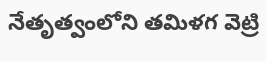నేతృత్వంలోని తమిళగ వెట్రి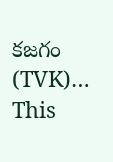కజగం (TVK)…
This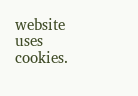website uses cookies.